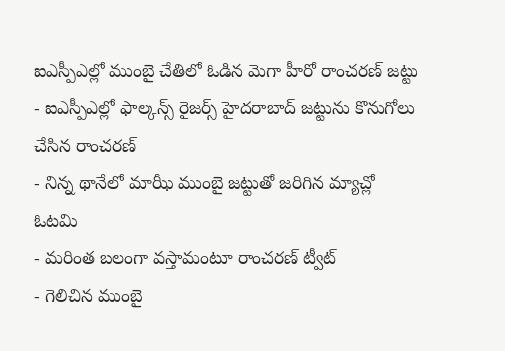ఐఎస్పీఎల్లో ముంబై చేతిలో ఓడిన మెగా హీరో రాంచరణ్ జట్టు
- ఐఎస్పీఎల్లో ఫాల్కన్స్ రైజర్స్ హైదరాబాద్ జట్టును కొనుగోలు చేసిన రాంచరణ్
- నిన్న థానేలో మాఝీ ముంబై జట్టుతో జరిగిన మ్యాచ్లో ఓటమి
- మరింత బలంగా వస్తామంటూ రాంచరణ్ ట్వీట్
- గెలిచిన ముంబై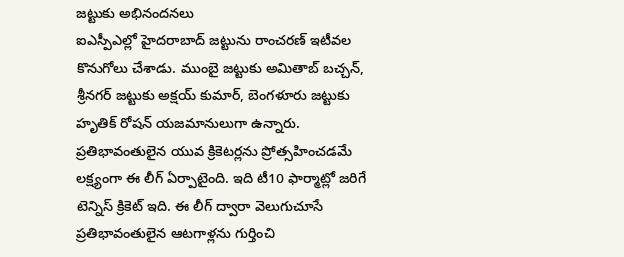జట్టుకు అభినందనలు
ఐఎస్పీఎల్లో హైదరాబాద్ జట్టును రాంచరణ్ ఇటీవల కొనుగోలు చేశాడు. ముంబై జట్టుకు అమితాబ్ బచ్చన్, శ్రీనగర్ జట్టుకు అక్షయ్ కుమార్, బెంగళూరు జట్టుకు హృతిక్ రోషన్ యజమానులుగా ఉన్నారు. ప్రతిభావంతులైన యువ క్రికెటర్లను ప్రోత్సహించడమే లక్ష్యంగా ఈ లీగ్ ఏర్పాటైంది. ఇది టీ10 ఫార్మాట్లో జరిగే టెన్నిస్ క్రికెట్ ఇది. ఈ లీగ్ ద్వారా వెలుగుచూసే ప్రతిభావంతులైన ఆటగాళ్లను గుర్తించి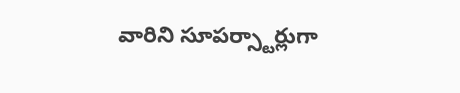వారిని సూపర్స్టార్లుగా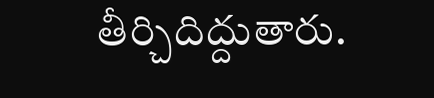తీర్చిదిద్దుతారు.